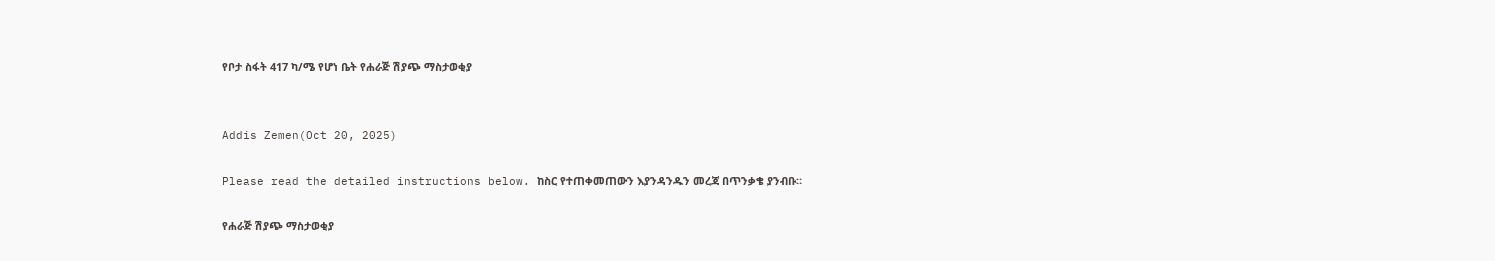የቦታ ስፋት 417 ካ/ሜ የሆነ ቤት የሐራጅ ሽያጭ ማስታወቂያ


Addis Zemen(Oct 20, 2025)

Please read the detailed instructions below. ከስር የተጠቀመጠውን እያንዳንዱን መረጃ በጥንቃቄ ያንብቡ።

የሐራጅ ሽያጭ ማስታወቂያ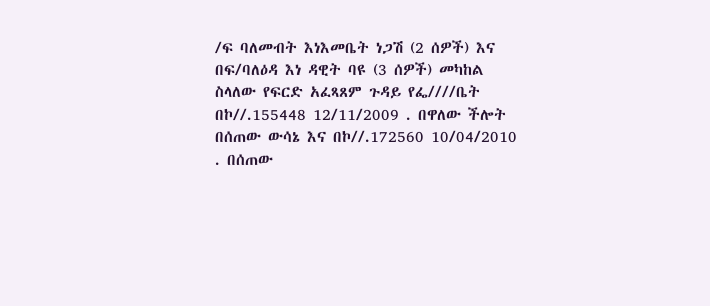/ፍ ባለመብት እነእመቤት ነጋሽ (2 ሰዎች) እና በፍ/ባለዕዳ እነ ዳዊት ባዩ (3 ሰዎች) መካከል ስላለው የፍርድ አፈጻጸም ጉዳይ የፌ////ቤት በኮ//.155448 12/11/2009 . በዋለው ችሎት በሰጠው ውሳኔ እና በኮ//.172560 10/04/2010 . በሰጠው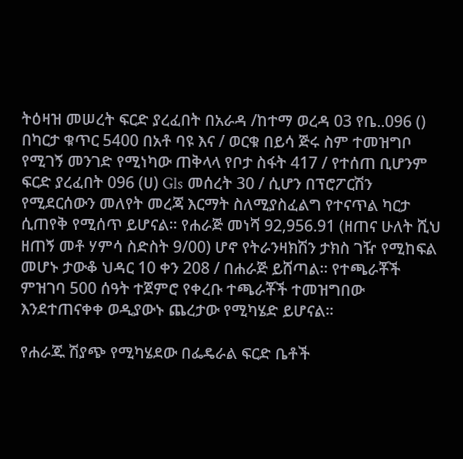ትዕዛዝ መሠረት ፍርድ ያረፈበት በአራዳ /ከተማ ወረዳ 03 የቤ..096 () በካርታ ቁጥር 5400 በአቶ ባዩ እና / ወርቁ በይሳ ጅሩ ስም ተመዝግቦ የሚገኝ መንገድ የሚነካው ጠቅላላ የቦታ ስፋት 417 / የተሰጠ ቢሆንም ፍርድ ያረፈበት 096 (ሀ) Gls መሰረት 30 / ሲሆን በፕሮፖርሽን የሚደርሰውን መለየት መረጃ እርማት ስለሚያስፈልግ የተናጥል ካርታ ሲጠየቅ የሚሰጥ ይሆናል። የሐራጅ መነሻ 92,956.91 (ዘጠና ሁለት ሺህ ዘጠኝ መቶ ሃምሳ ስድስት 9/00) ሆኖ የትራንዛክሽን ታክስ ገዥ የሚከፍል መሆኑ ታውቆ ህዳር 10 ቀን 208 / በሐራጅ ይሸጣል። የተጫራቾች ምዝገባ 500 ሰዓት ተጀምሮ የቀረቡ ተጫራቾች ተመዝግበው እንደተጠናቀቀ ወዲያውኑ ጨረታው የሚካሄድ ይሆናል።

የሐራጁ ሽያጭ የሚካሄደው በፌዴራል ፍርድ ቤቶች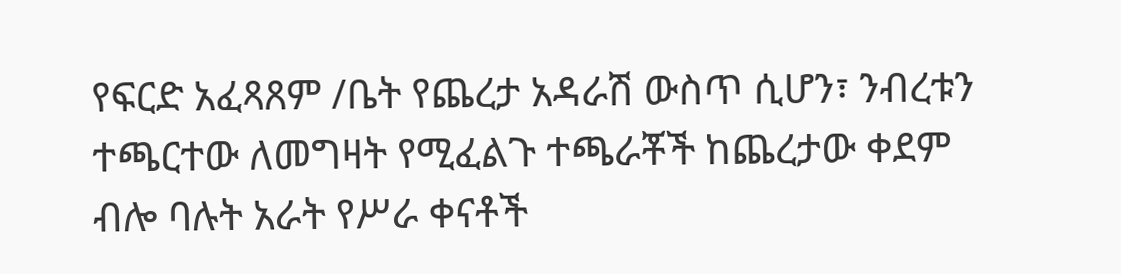የፍርድ አፈጻጸም /ቤት የጨረታ አዳራሽ ውስጥ ሲሆን፣ ንብረቱን ተጫርተው ለመግዛት የሚፈልጉ ተጫራቾች ከጨረታው ቀደም ብሎ ባሉት አራት የሥራ ቀናቶች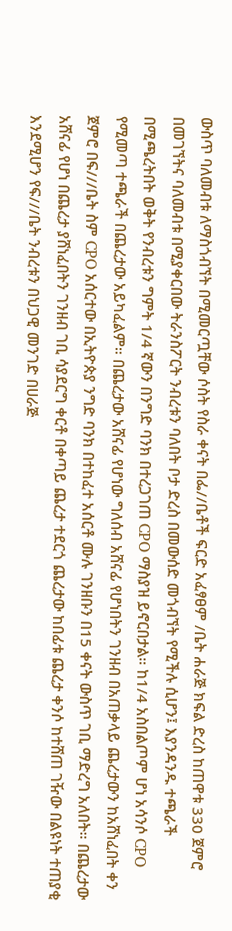ውስጥ ባለመብቱ ለማስጎብኘት በሚመርጧቸው ሶስት የስራ ቀናት በፌ//ቤቶች ፍርድ አፈፃፀም /ቤት ሐራጅ ክፍል ድረስ ከጠዋቱ 330 ጀምሮ በመገኘትና ባለመብቱ በሚያቀርበው ትራንስፖርት ንብረቱን ባለበት ቦታ ድረስ በመውሰድ መጎብኘት የሚችሉ ሲሆን፤ እያንዳንዱ ተጫራች በሚጫረትበት ወቅት የንብረቱን ግምት 1/4 ኛውን በንግድ ባንክ በተረጋገጠ CPO ማስያዝ ይኖርበታል። ከ1/4 አስበልጦም ሆነ አሳንሶ CPO የሚመጣ ተጫራች በጨረታው አይካፈልም። በጨረታው አሸናፊ የሆነው ግለሰብ አሸናፊ የሆነበትን ገንዘብ በአጠቃላይ ጨረታውን ከአሸነፈበት ቀን ጀምሮ በፍ///ቤት ስም CPO አሰርተው በኢትዮጵያ ንግድ ባንክ በተከፈተ አሰርቶ ሙሉ ገንዘቡን በ15 ቀናት ውስጥ ገቢ ማድረግ አለበት። በጨረታው አሸናፊ የሆነ በጨረታ ያሸነፈበትን ገንዘብ ገቢ ሳያደርግ ቀርቶ በቀጣይ ጨረታ ተደርጎ ጨረታው ከበፊቱ ጨረታ ቀንሶ ከተሸጠ ገዥው በልዩነት ተጠያቂ እንደሚሆን የፍ///ቤት ንብረቱን በህጋዊ መንገድ በሀራጅ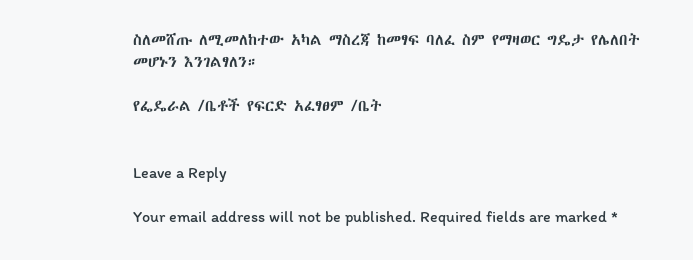ስለመሸጡ ለሚመለከተው አካል ማስረጃ ከመፃፍ ባለፈ ስም የማዛወር ግዴታ የሌለበት መሆኑን እንገልፃለን።

የፌዴራል /ቤቶች የፍርድ አፈፃፀም /ቤት


Leave a Reply

Your email address will not be published. Required fields are marked *